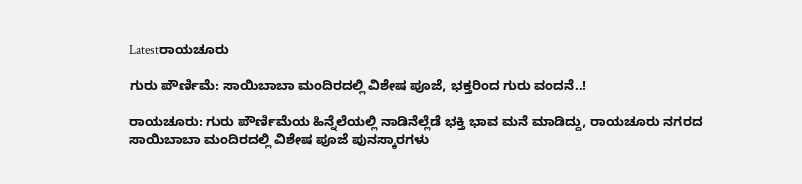Latestರಾಯಚೂರು

ಗುರು ಪೌರ್ಣಿಮೆ: ಸಾಯಿಬಾಬಾ ಮಂದಿರದಲ್ಲಿ ವಿಶೇಷ ಪೂಜೆ, ಭಕ್ತರಿಂದ ಗುರು ವಂದನೆ..!

ರಾಯಚೂರು: ಗುರು ಪೌರ್ಣಿಮೆಯ ಹಿನ್ನೆಲೆಯಲ್ಲಿ ನಾಡಿನೆಲ್ಲೆಡೆ ಭಕ್ತಿ ಭಾವ ಮನೆ ಮಾಡಿದ್ದು, ರಾಯಚೂರು ನಗರದ ಸಾಯಿಬಾಬಾ ಮಂದಿರದಲ್ಲಿ ವಿಶೇಷ ಪೂಜೆ ಪುನಸ್ಕಾರಗಳು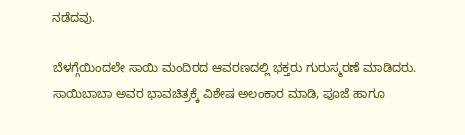ನಡೆದವು.

ಬೆಳಗ್ಗೆಯಿಂದಲೇ ಸಾಯಿ ಮಂದಿರದ ಆವರಣದಲ್ಲಿ ಭಕ್ತರು ಗುರುಸ್ಮರಣೆ ಮಾಡಿದರು. ಸಾಯಿಬಾಬಾ ಅವರ ಭಾವಚಿತ್ರಕ್ಕೆ ವಿಶೇಷ ಅಲಂಕಾರ ಮಾಡಿ, ಪೂಜೆ ಹಾಗೂ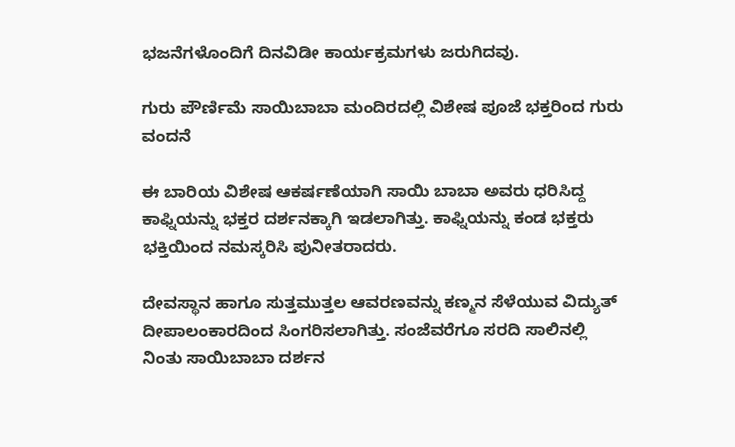ಭಜನೆಗಳೊಂದಿಗೆ ದಿನವಿಡೀ ಕಾರ್ಯಕ್ರಮಗಳು ಜರುಗಿದವು.

ಗುರು ಪೌರ್ಣಿಮೆ ಸಾಯಿಬಾಬಾ ಮಂದಿರದಲ್ಲಿ ವಿಶೇಷ ಪೂಜೆ ಭಕ್ತರಿಂದ ಗುರು ವಂದನೆ

ಈ ಬಾರಿಯ ವಿಶೇಷ ಆಕರ್ಷಣೆಯಾಗಿ ಸಾಯಿ ಬಾಬಾ ಅವರು ಧರಿಸಿದ್ದ ಕಾಫ್ನಿಯನ್ನು ಭಕ್ತರ ದರ್ಶನಕ್ಕಾಗಿ ಇಡಲಾಗಿತ್ತು. ಕಾಫ್ನಿಯನ್ನು ಕಂಡ ಭಕ್ತರು ಭಕ್ತಿಯಿಂದ ನಮಸ್ಕರಿಸಿ ಪುನೀತರಾದರು.

ದೇವಸ್ಥಾನ ಹಾಗೂ ಸುತ್ತಮುತ್ತಲ ಆವರಣವನ್ನು ಕಣ್ಮನ ಸೆಳೆಯುವ ವಿದ್ಯುತ್ ದೀಪಾಲಂಕಾರದಿಂದ ಸಿಂಗರಿಸಲಾಗಿತ್ತು. ಸಂಜೆವರೆಗೂ ಸರದಿ ಸಾಲಿನಲ್ಲಿ ನಿಂತು ಸಾಯಿಬಾಬಾ ದರ್ಶನ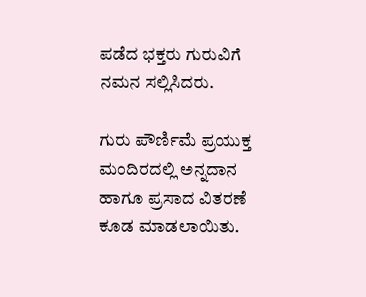ಪಡೆದ ಭಕ್ತರು ಗುರುವಿಗೆ ನಮನ ಸಲ್ಲಿಸಿದರು.

ಗುರು ಪೌರ್ಣಿಮೆ ಪ್ರಯುಕ್ತ ಮಂದಿರದಲ್ಲಿ ಅನ್ನದಾನ ಹಾಗೂ ಪ್ರಸಾದ ವಿತರಣೆ ಕೂಡ ಮಾಡಲಾಯಿತು.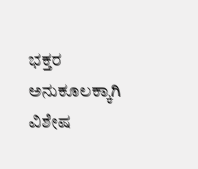ಭಕ್ತರ ಅನುಕೂಲಕ್ಕಾಗಿ ವಿಶೇಷ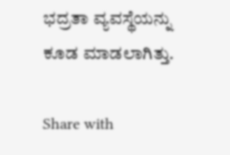ಭದ್ರತಾ ವ್ಯವಸ್ಥೆಯನ್ನು ಕೂಡ ಮಾಡಲಾಗಿತ್ತು.

Share with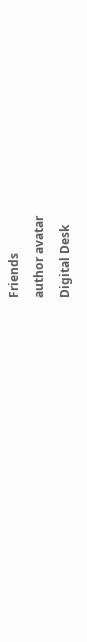Friends
author avatar
Digital Desk